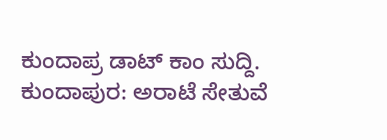ಕುಂದಾಪ್ರ ಡಾಟ್ ಕಾಂ ಸುದ್ದಿ.
ಕುಂದಾಪುರ: ಅರಾಟೆ ಸೇತುವೆ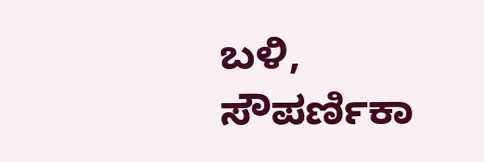ಬಳಿ, ಸೌಪರ್ಣಿಕಾ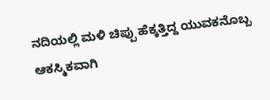ನದಿಯಲ್ಲಿ ಮಳಿ ಚಿಪ್ಪು ಹೆಕ್ಕತ್ತಿದ್ದ ಯುವಕನೊಬ್ಬ ಆಕಸ್ಮಿಕವಾಗಿ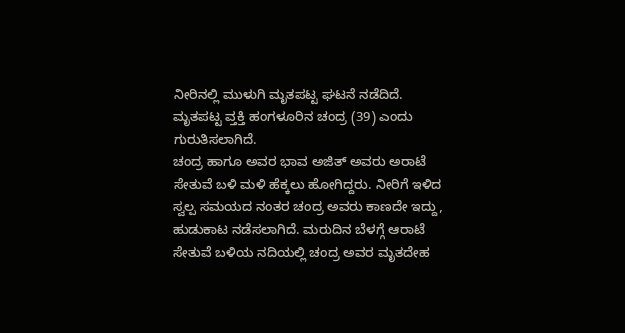ನೀರಿನಲ್ಲಿ ಮುಳುಗಿ ಮೃತಪಟ್ಟ ಘಟನೆ ನಡೆದಿದೆ.
ಮೃತಪಟ್ಟ ವ್ತಕ್ತಿ ಹಂಗಳೂರಿನ ಚಂದ್ರ (39) ಎಂದು ಗುರುತಿಸಲಾಗಿದೆ.
ಚಂದ್ರ ಹಾಗೂ ಅವರ ಭಾವ ಅಜಿತ್ ಅವರು ಅರಾಟೆ ಸೇತುವೆ ಬಳಿ ಮಳಿ ಹೆಕ್ಕಲು ಹೋಗಿದ್ದರು. ನೀರಿಗೆ ಇಳಿದ ಸ್ವಲ್ಪ ಸಮಯದ ನಂತರ ಚಂದ್ರ ಅವರು ಕಾಣದೇ ಇದ್ದು, ಹುಡುಕಾಟ ನಡೆಸಲಾಗಿದೆ. ಮರುದಿನ ಬೆಳಗ್ಗೆ ಆರಾಟೆ ಸೇತುವೆ ಬಳಿಯ ನದಿಯಲ್ಲಿ ಚಂದ್ರ ಅವರ ಮೃತದೇಹ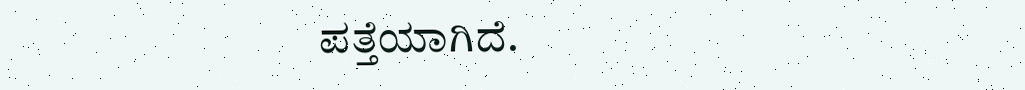ಪತ್ತೆಯಾಗಿದೆ.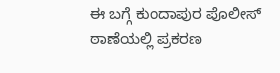ಈ ಬಗ್ಗೆ ಕುಂದಾಪುರ ಪೊಲೀಸ್ ಠಾಣೆಯಲ್ಲಿ ಪ್ರಕರಣ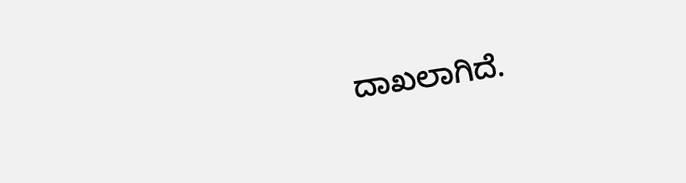ದಾಖಲಾಗಿದೆ.